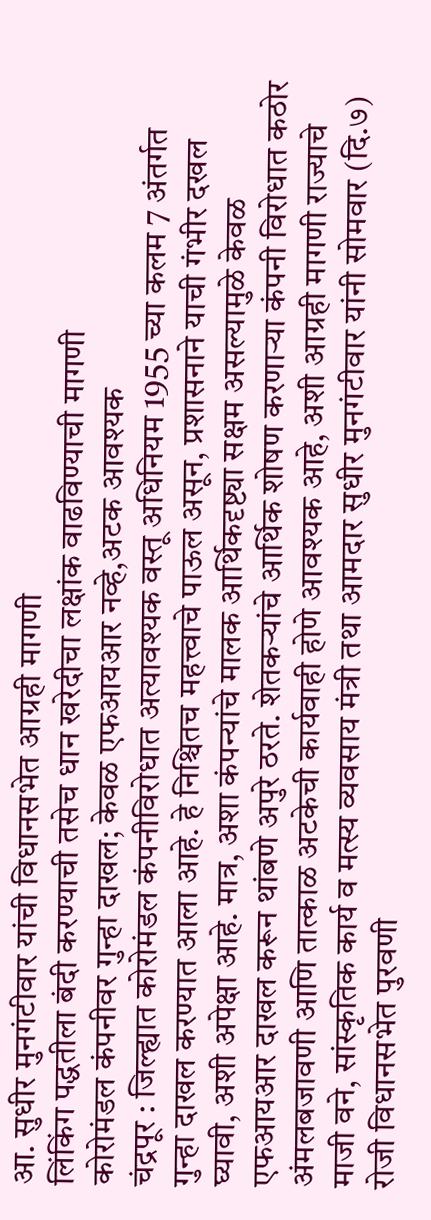आ. सुधीर मुनगंटीवार यांची विधानसभेत आग्रही मागणी
लिंकिंग पद्धतीला बंदी करण्याची तसेच धान खरेदीचा लक्षांक वाढविण्याची मागणी
कोरोमंडल कंपनीवर गुन्हा दाखल; केवळ एफआयआर नव्हे,अटक आवश्यक
चंद्रपूर : जिल्ह्यात कोरोमंडल कंपनीविरोधात अत्यावश्यक वस्तू अधिनियम 1955 च्या कलम 7 अंतर्गत गुन्हा दाखल करण्यात आला आहे. हे निश्चितच महत्त्वाचे पाऊल असून, प्रशासनाने याची गंभीर दखल घ्यावी, अशी अपेक्षा आहे. मात्र, अशा कंपन्यांचे मालक आर्थिकदृष्ट्या सक्षम असल्यामुळे केवळ एफआयआर दाखल करून थांबणे अपुरे ठरते. शेतकऱ्यांचे आर्थिक शोषण करणाऱ्या कंपनी विरोधात कठोर अंमलबजावणी आणि तात्काळ अटकेची कार्यवाही होणे आवश्यक आहे, अशी आग्रही मागणी राज्याचे माजी वने, सांस्कृतिक कार्य व मत्स्य व्यवसाय मंत्री तथा आमदार सुधीर मुनगंटीवार यांनी सोमवार (दि.७) रोजी विधानसभेत पुरवणी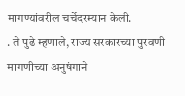मागण्यांवरील चर्चेदरम्यान केली.
. ते पुढे म्हणाले, राज्य सरकारच्या पुरवणी मागणीच्या अनुषंगाने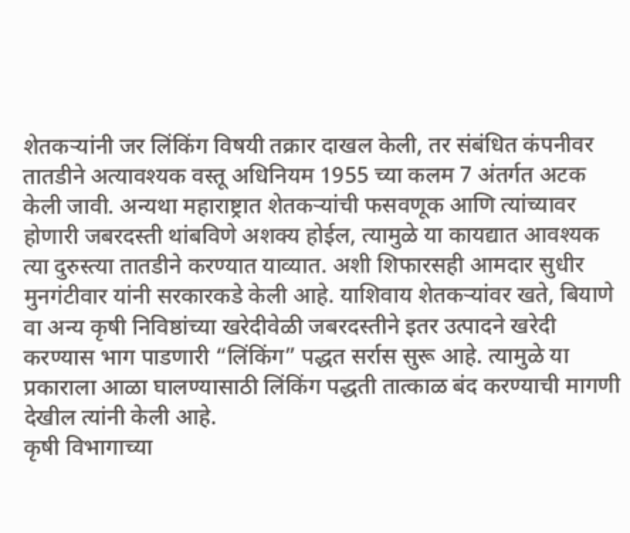शेतकऱ्यांनी जर लिंकिंग विषयी तक्रार दाखल केली, तर संबंधित कंपनीवर तातडीने अत्यावश्यक वस्तू अधिनियम 1955 च्या कलम 7 अंतर्गत अटक केली जावी. अन्यथा महाराष्ट्रात शेतकऱ्यांची फसवणूक आणि त्यांच्यावर होणारी जबरदस्ती थांबविणे अशक्य होईल, त्यामुळे या कायद्यात आवश्यक त्या दुरुस्त्या तातडीने करण्यात याव्यात. अशी शिफारसही आमदार सुधीर मुनगंटीवार यांनी सरकारकडे केली आहे. याशिवाय शेतकऱ्यांवर खते, बियाणे वा अन्य कृषी निविष्ठांच्या खरेदीवेळी जबरदस्तीने इतर उत्पादने खरेदी करण्यास भाग पाडणारी “लिंकिंग” पद्धत सर्रास सुरू आहे. त्यामुळे या प्रकाराला आळा घालण्यासाठी लिंकिंग पद्धती तात्काळ बंद करण्याची मागणी देखील त्यांनी केली आहे.
कृषी विभागाच्या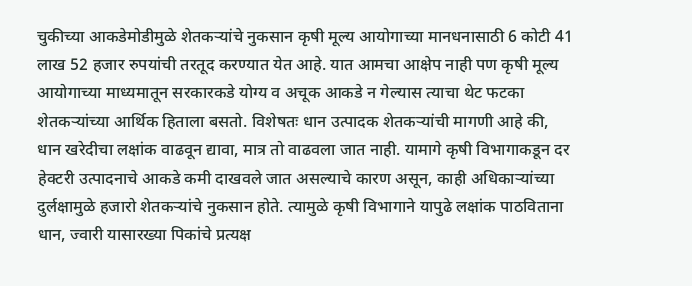चुकीच्या आकडेमोडीमुळे शेतकऱ्यांचे नुकसान कृषी मूल्य आयोगाच्या मानधनासाठी 6 कोटी 41 लाख 52 हजार रुपयांची तरतूद करण्यात येत आहे. यात आमचा आक्षेप नाही पण कृषी मूल्य आयोगाच्या माध्यमातून सरकारकडे योग्य व अचूक आकडे न गेल्यास त्याचा थेट फटका शेतकऱ्यांच्या आर्थिक हिताला बसतो. विशेषतः धान उत्पादक शेतकऱ्यांची मागणी आहे की, धान खरेदीचा लक्षांक वाढवून द्यावा, मात्र तो वाढवला जात नाही. यामागे कृषी विभागाकडून दर हेक्टरी उत्पादनाचे आकडे कमी दाखवले जात असल्याचे कारण असून, काही अधिकाऱ्यांच्या दुर्लक्षामुळे हजारो शेतकऱ्यांचे नुकसान होते. त्यामुळे कृषी विभागाने यापुढे लक्षांक पाठविताना धान, ज्वारी यासारख्या पिकांचे प्रत्यक्ष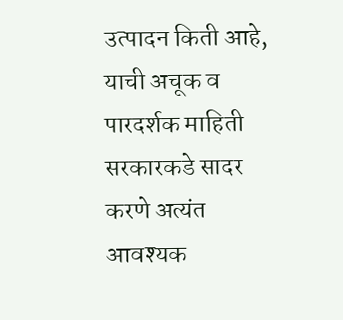उत्पादन किती आहे, याची अचूक व पारदर्शक माहिती सरकारकडे सादर करणे अत्यंत आवश्यक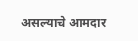असल्याचे आमदार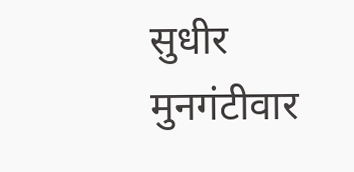सुधीर मुनगंटीवार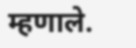म्हणाले.